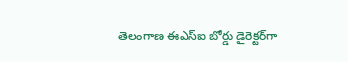తెలంగాణ ఈఎస్ఐ బోర్డు డైరెక్టర్‌గా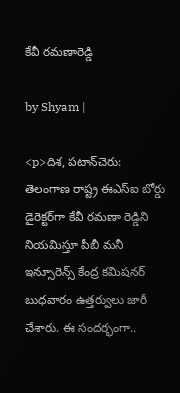కేవీ రమణారెడ్డి

by Shyam |

<p>దిశ, పటాన్‌చెరు: తెలంగాణ రాష్ట్ర ఈఎస్ఐ బోర్డు డైరెక్టర్‌గా కేవీ రమణా రెడ్డిని నియమిస్తూ పీబీ మనీ ఇన్సూరెన్స్ కేంద్ర కమిషనర్ బుధవారం ఉత్తర్వులు జారీ చేశారు. ఈ సందర్భంగా..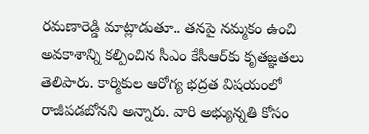రమణారెడ్డి మాట్లాడుతూ.. తనపై నమ్మకం ఉంచి అవకాశాన్ని కల్పించిన సీఎం కేసీఆర్‌‌కు కృతజ్ఞతలు తెలిపారు. కార్మికుల ఆరోగ్య భద్రత విషయంలో రాజీపడబోనని అన్నారు. వారి అభ్యున్నతి కోసం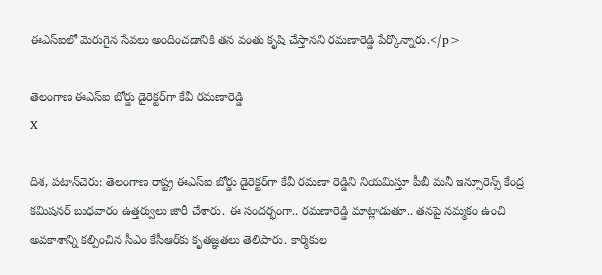ఈఎస్ఐ‌లో మెరుగైన సేవలు అందించడానికి తన వంతు కృషి చేస్తానని రమణారెడ్డి పేర్కొన్నారు.</p>

తెలంగాణ ఈఎస్ఐ బోర్డు డైరెక్టర్‌గా కేవీ రమణారెడ్డి
X

దిశ, పటాన్‌చెరు: తెలంగాణ రాష్ట్ర ఈఎస్ఐ బోర్డు డైరెక్టర్‌గా కేవీ రమణా రెడ్డిని నియమిస్తూ పీబీ మనీ ఇన్సూరెన్స్ కేంద్ర కమిషనర్ బుధవారం ఉత్తర్వులు జారీ చేశారు. ఈ సందర్భంగా.. రమణారెడ్డి మాట్లాడుతూ.. తనపై నమ్మకం ఉంచి అవకాశాన్ని కల్పించిన సీఎం కేసీఆర్‌‌కు కృతజ్ఞతలు తెలిపారు. కార్మికుల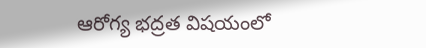ఆరోగ్య భద్రత విషయంలో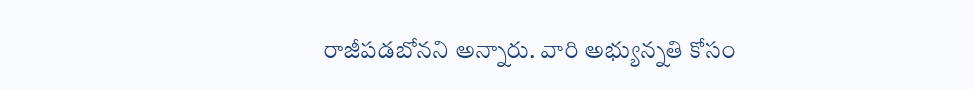రాజీపడబోనని అన్నారు. వారి అభ్యున్నతి కోసం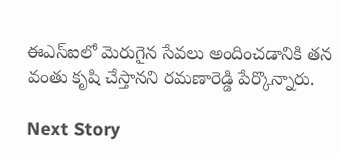ఈఎస్ఐ‌లో మెరుగైన సేవలు అందించడానికి తన వంతు కృషి చేస్తానని రమణారెడ్డి పేర్కొన్నారు.

Next Story